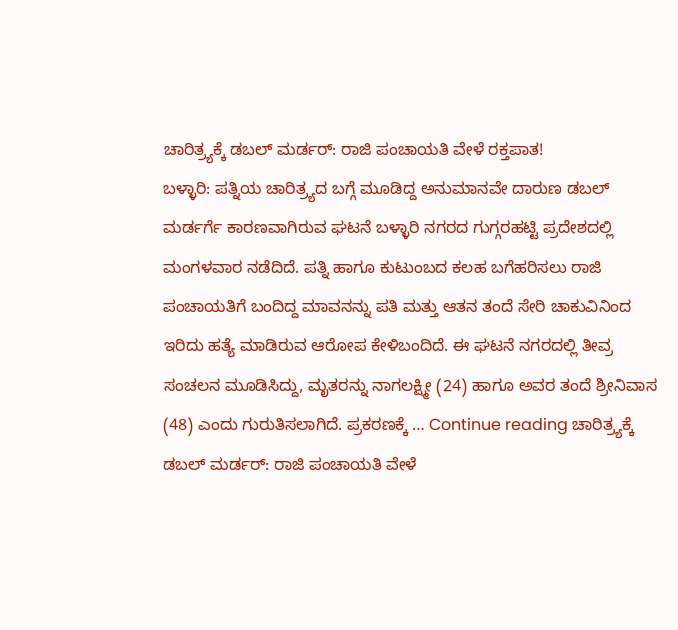ಚಾರಿತ್ರ್ಯಕ್ಕೆ ಡಬಲ್ ಮರ್ಡರ್: ರಾಜಿ ಪಂಚಾಯತಿ ವೇಳೆ ರಕ್ತಪಾತ!
ಬಳ್ಳಾರಿ: ಪತ್ನಿಯ ಚಾರಿತ್ರ್ಯದ ಬಗ್ಗೆ ಮೂಡಿದ್ದ ಅನುಮಾನವೇ ದಾರುಣ ಡಬಲ್ ಮರ್ಡರ್ಗೆ ಕಾರಣವಾಗಿರುವ ಘಟನೆ ಬಳ್ಳಾರಿ ನಗರದ ಗುಗ್ಗರಹಟ್ಟಿ ಪ್ರದೇಶದಲ್ಲಿ ಮಂಗಳವಾರ ನಡೆದಿದೆ. ಪತ್ನಿ ಹಾಗೂ ಕುಟುಂಬದ ಕಲಹ ಬಗೆಹರಿಸಲು ರಾಜಿ ಪಂಚಾಯತಿಗೆ ಬಂದಿದ್ದ ಮಾವನನ್ನು ಪತಿ ಮತ್ತು ಆತನ ತಂದೆ ಸೇರಿ ಚಾಕುವಿನಿಂದ ಇರಿದು ಹತ್ಯೆ ಮಾಡಿರುವ ಆರೋಪ ಕೇಳಿಬಂದಿದೆ. ಈ ಘಟನೆ ನಗರದಲ್ಲಿ ತೀವ್ರ ಸಂಚಲನ ಮೂಡಿಸಿದ್ದು, ಮೃತರನ್ನು ನಾಗಲಕ್ಷ್ಮೀ (24) ಹಾಗೂ ಅವರ ತಂದೆ ಶ್ರೀನಿವಾಸ (48) ಎಂದು ಗುರುತಿಸಲಾಗಿದೆ. ಪ್ರಕರಣಕ್ಕೆ … Continue reading ಚಾರಿತ್ರ್ಯಕ್ಕೆ ಡಬಲ್ ಮರ್ಡರ್: ರಾಜಿ ಪಂಚಾಯತಿ ವೇಳೆ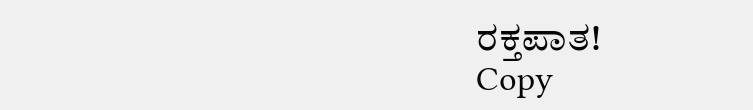ರಕ್ತಪಾತ!
Copy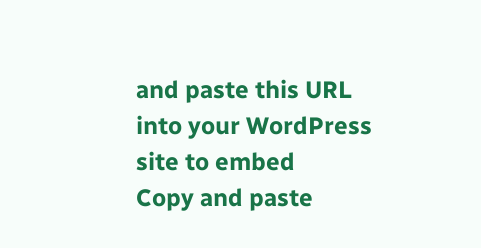and paste this URL into your WordPress site to embed
Copy and paste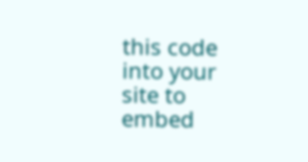this code into your site to embed